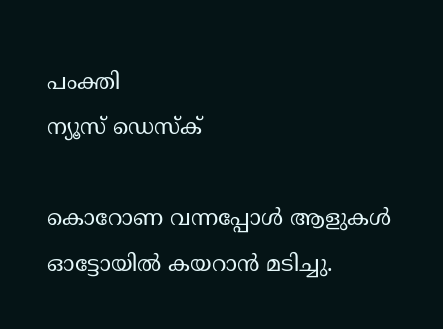പംക്തി
ന്യൂസ് ഡെസ്ക്

കൊറോണ വന്നപ്പോള്‍ ആളുകള്‍ ഓട്ടോയില്‍ കയറാന്‍ മടിച്ചു.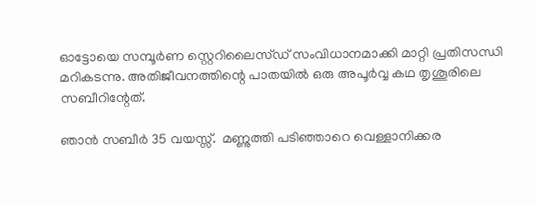ഓട്ടോയെ സമ്പൂര്‍ണ സ്റ്റെറിലൈസ്ഡ് സംവിധാനമാക്കി മാറ്റി പ്രതിസന്ധി മറികടന്നു. അതിജീവനത്തിന്റെ പാതയില്‍ ഒരു അപൂര്‍വ്വ കഥ തൃശൂരിലെ സബീറിന്റേത്.

ഞാന്‍ സബീര്‍ 35 വയസ്സ്.  മണ്ണുത്തി പടിഞ്ഞാറെ വെള്ളാനിക്കര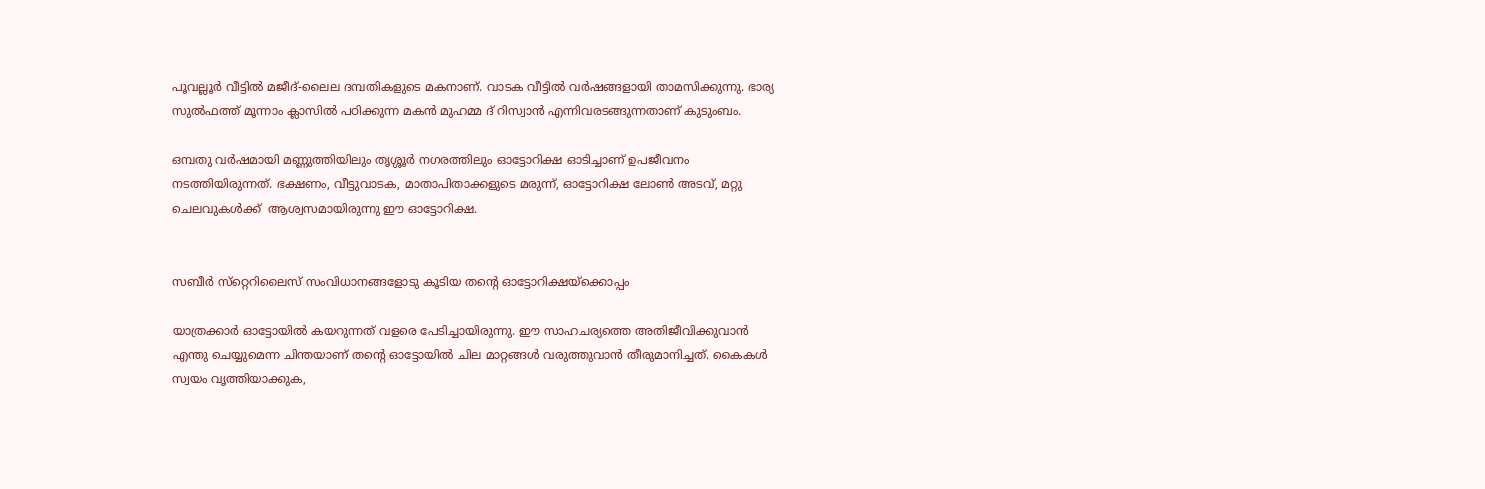പൂവല്ലൂര്‍ വീട്ടില്‍ മജീദ്-ലൈല ദമ്പതികളുടെ മകനാണ്. വാടക വീട്ടില്‍ വര്‍ഷങ്ങളായി താമസിക്കുന്നു. ഭാര്യ സുല്‍ഫത്ത് മൂന്നാം ക്ലാസില്‍ പഠിക്കുന്ന മകന്‍ മുഹമ്മ ദ് റിസ്വാന്‍ എന്നിവരടങ്ങുന്നതാണ് കുടുംബം.

ഒമ്പതു വര്‍ഷമായി മണ്ണുത്തിയിലും തൃശ്ശൂര്‍ നഗരത്തിലും ഓട്ടോറിക്ഷ ഓടിച്ചാണ് ഉപജീവനം നടത്തിയിരുന്നത്. ഭക്ഷണം, വീട്ടുവാടക, മാതാപിതാക്കളുടെ മരുന്ന്, ഓട്ടോറിക്ഷ ലോണ്‍ അടവ്, മറ്റു ചെലവുകള്‍ക്ക്  ആശ്വസമായിരുന്നു ഈ ഓട്ടോറിക്ഷ.


സബീര്‍ സ്‌റ്റെറിലൈസ് സംവിധാനങ്ങളോടു കൂടിയ തന്റെ ഓട്ടോറിക്ഷയ്‌ക്കൊപ്പം

യാത്രക്കാര്‍ ഓട്ടോയില്‍ കയറുന്നത് വളരെ പേടിച്ചായിരുന്നു. ഈ സാഹചര്യത്തെ അതിജീവിക്കുവാന്‍ എന്തു ചെയ്യുമെന്ന ചിന്തയാണ് തന്റെ ഓട്ടോയില്‍ ചില മാറ്റങ്ങള്‍ വരുത്തുവാന്‍ തീരുമാനിച്ചത്. കൈകള്‍ സ്വയം വൃത്തിയാക്കുക,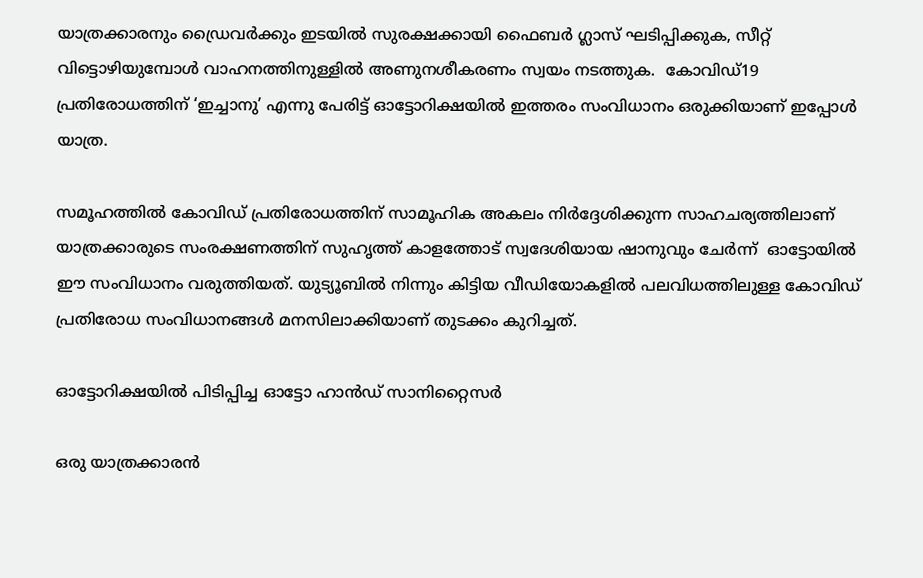യാത്രക്കാരനും ഡ്രൈവര്‍ക്കും ഇടയില്‍ സുരക്ഷക്കായി ഫൈബര്‍ ഗ്ലാസ് ഘടിപ്പിക്കുക, സീറ്റ് വിട്ടൊഴിയുമ്പോള്‍ വാഹനത്തിനുള്ളില്‍ അണുനശീകരണം സ്വയം നടത്തുക.  കോവിഡ്19 പ്രതിരോധത്തിന് ‘ഇച്ചാനു’ എന്നു പേരിട്ട് ഓട്ടോറിക്ഷയില്‍ ഇത്തരം സംവിധാനം ഒരുക്കിയാണ് ഇപ്പോള്‍ യാത്ര.

സമൂഹത്തില്‍ കോവിഡ് പ്രതിരോധത്തിന് സാമൂഹിക അകലം നിര്‍ദ്ദേശിക്കുന്ന സാഹചര്യത്തിലാണ് യാത്രക്കാരുടെ സംരക്ഷണത്തിന് സുഹൃത്ത് കാളത്തോട് സ്വദേശിയായ ഷാനുവും ചേര്‍ന്ന്  ഓട്ടോയില്‍  ഈ സംവിധാനം വരുത്തിയത്. യുട്യൂബില്‍ നിന്നും കിട്ടിയ വീഡിയോകളില്‍ പലവിധത്തിലുള്ള കോവിഡ് പ്രതിരോധ സംവിധാനങ്ങള്‍ മനസിലാക്കിയാണ് തുടക്കം കുറിച്ചത്.

ഓട്ടോറിക്ഷയില്‍ പിടിപ്പിച്ച ഓട്ടോ ഹാന്‍ഡ് സാനിറ്റൈസര്‍

ഒരു യാത്രക്കാരന്‍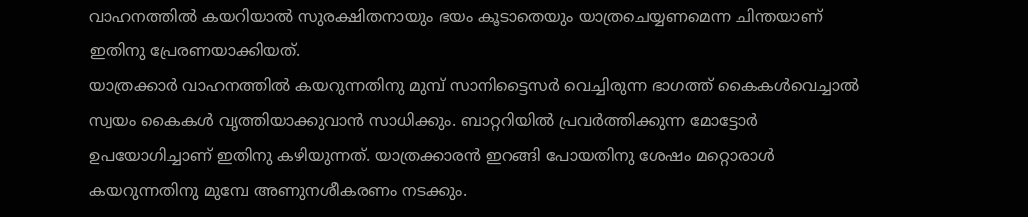വാഹനത്തില്‍ കയറിയാല്‍ സുരക്ഷിതനായും ഭയം കൂടാതെയും യാത്രചെയ്യണമെന്ന ചിന്തയാണ് ഇതിനു പ്രേരണയാക്കിയത്.
യാത്രക്കാര്‍ വാഹനത്തില്‍ കയറുന്നതിനു മുമ്പ് സാനിട്ടൈസര്‍ വെച്ചിരുന്ന ഭാഗത്ത് കൈകള്‍വെച്ചാല്‍ സ്വയം കൈകള്‍ വൃത്തിയാക്കുവാന്‍ സാധിക്കും. ബാറ്ററിയില്‍ പ്രവര്‍ത്തിക്കുന്ന മോട്ടോര്‍ ഉപയോഗിച്ചാണ് ഇതിനു കഴിയുന്നത്. യാത്രക്കാരന്‍ ഇറങ്ങി പോയതിനു ശേഷം മറ്റൊരാള്‍ കയറുന്നതിനു മുമ്പേ അണുനശീകരണം നടക്കും.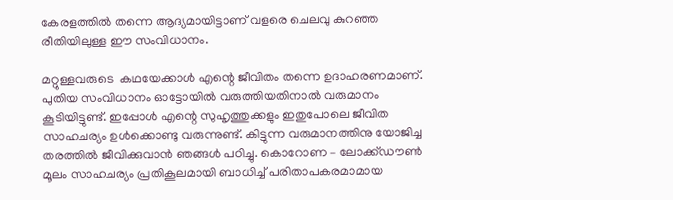കേരളത്തില്‍ തന്നെ ആദ്യമായിട്ടാണ് വളരെ ചെലവു കുറഞ്ഞ രീതിയിലുള്ള ഈ സംവിധാനം.

മറ്റുള്ളവരുടെ  കഥയേക്കാള്‍ എന്റെ ജീവിതം തന്നെ ഉദാഹരണമാണ്. പുതിയ സംവിധാനം ഓട്ടോയില്‍ വരുത്തിയതിനാല്‍ വരുമാനം കൂടിയിട്ടുണ്ട്. ഇപ്പോള്‍ എന്റെ സുഹൃത്തുക്കളും ഇതുപോലെ ജീവിത സാഹചര്യം ഉള്‍ക്കൊണ്ടു വരുന്നുണ്ട്. കിട്ടുന്ന വരുമാനത്തിനു യോജിച്ച തരത്തില്‍ ജീവിക്കുവാന്‍ ഞങ്ങള്‍ പഠിച്ചു. കൊറോണ – ലോക്ക്ഡൗണ്‍ മൂലം സാഹചര്യം പ്രതികൂലമായി ബാധിച്ച് പരിതാപകരമാമായ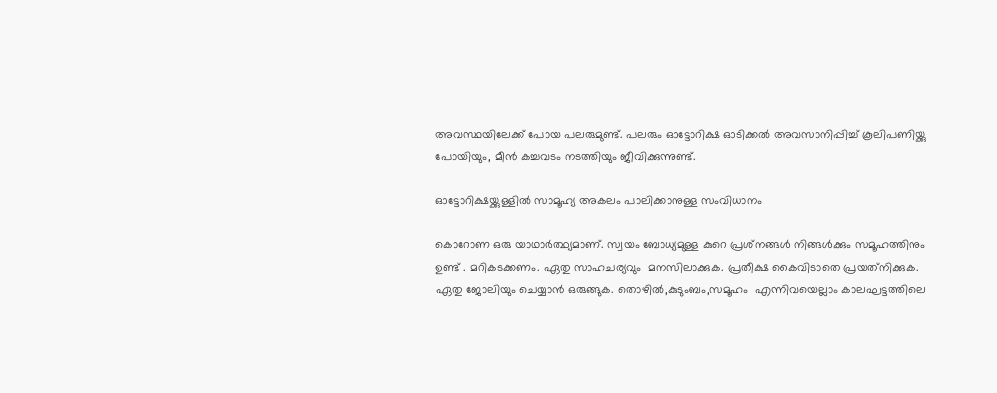അവസ്ഥയിലേക്ക് പോയ പലരുമുണ്ട്. പലരും ഓട്ടോറിക്ഷ ഓടിക്കല്‍ അവസാനിപ്പിച്ച് കൂലിപണിയ്ക്കു പോയിയും, മീന്‍ കച്ചവടം നടത്തിയും ജീവിക്കുന്നുണ്ട്.

ഓട്ടോറിക്ഷയ്ക്കുള്ളില്‍ സാമൂഹ്യ അകലം പാലിക്കാനുള്ള സംവിധാനം

കൊറോണ ഒരു യാഥാര്‍ത്ഥ്യമാണ്. സ്വയം ബോധ്യമുള്ള കുറെ പ്രശ്‌നങ്ങള്‍ നിങ്ങള്‍ക്കും സമൂഹത്തിനും ഉണ്ട് . മറികടക്കണം. ഏതു സാഹചര്യവും  മനസിലാക്കുക. പ്രതീക്ഷ കൈവിടാതെ പ്രയത്‌നിക്കുക. ഏതു ജോലിയും ചെയ്യാന്‍ ഒരുങ്ങുക. തൊഴില്‍,കുടുംബം,സമൂഹം  എന്നിവയെല്ലാം കാലഘട്ടത്തിലെ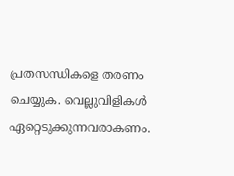പ്രതസന്ധികളെ തരണം ചെയ്യുക. വെല്ലുവിളികള്‍ ഏറ്റെടുക്കുന്നവരാകണം.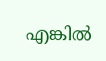എങ്കില്‍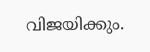വിജയിക്കും.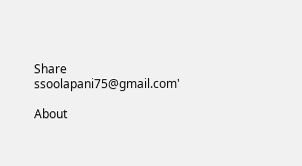Share
ssoolapani75@gmail.com'

About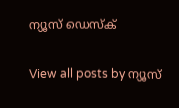ന്യൂസ് ഡെസ്ക്

View all posts by ന്യൂസ്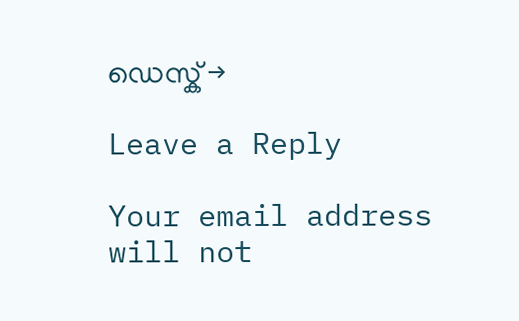ഡെസ്ക് →

Leave a Reply

Your email address will not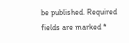be published. Required fields are marked *